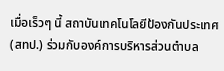เมื่อเร็วๆ นี้ สถาบันเทคโนโลยีป้องกันประเทศ (สทป.) ร่วมกับองค์การบริหารส่วนตำบล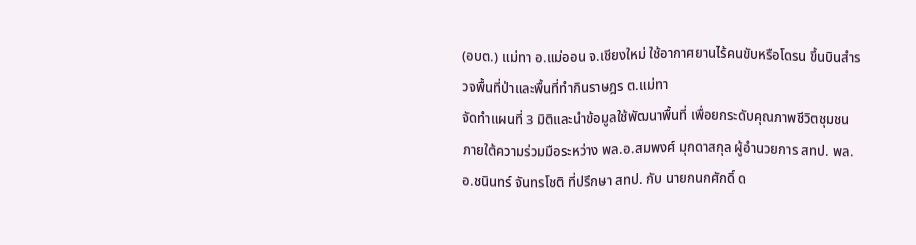(อบต.) แม่ทา อ.แม่ออน จ.เชียงใหม่ ใช้อากาศยานไร้คนขับหรือโดรน ขึ้นบินสำรวจพื้นที่ป่าและพื้นที่ทำกินราษฎร ต.แม่ทา
จัดทำแผนที่ 3 มิติและนำข้อมูลใช้พัฒนาพื้นที่ เพื่อยกระดับคุณภาพชีวิตชุมชน
ภายใต้ความร่วมมือระหว่าง พล.อ.สมพงศ์ มุกดาสกุล ผู้อำนวยการ สทป. พล.อ.ชนินทร์ จันทรโชติ ที่ปรึกษา สทป. กับ นายกนกศักดิ์ ด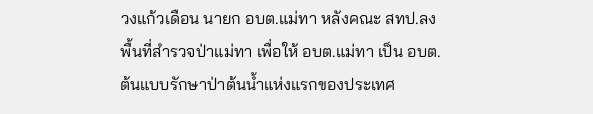วงแก้วเดือน นายก อบต.แม่ทา หลังคณะ สทป.ลงพื้นที่สำรวจป่าแม่ทา เพื่อให้ อบต.แม่ทา เป็น อบต.ต้นแบบรักษาป่าต้นน้ำแห่งแรกของประเทศ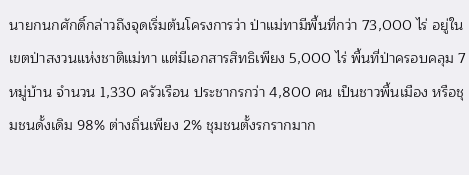นายกนกศักดิ์กล่าวถึงจุดเริ่มต้นโครงการว่า ป่าแม่ทามีพื้นที่กว่า 73,000 ไร่ อยู่ในเขตป่าสงวนแห่งชาติแม่ทา แต่มีเอกสารสิทธิเพียง 5,000 ไร่ พื้นที่ป่าครอบคลุม 7 หมู่บ้าน จำนวน 1,330 ครัวเรือน ประชากรกว่า 4,800 คน เป็นชาวพื้นเมือง หรือชุมชนดั้งเดิม 98% ต่างถิ่นเพียง 2% ชุมชนตั้งรกรากมาก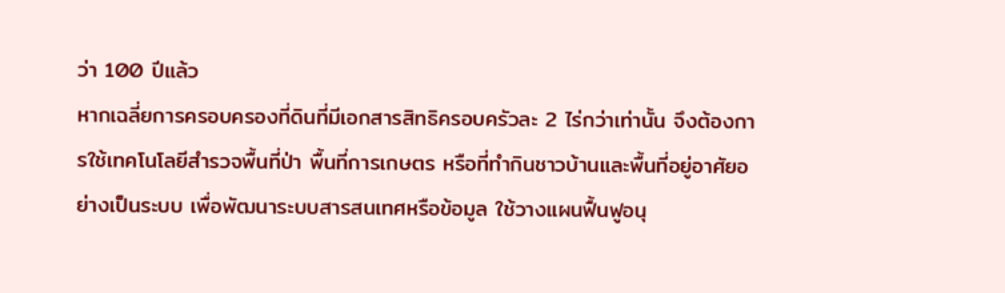ว่า 100 ปีแล้ว
หากเฉลี่ยการครอบครองที่ดินที่มีเอกสารสิทธิครอบครัวละ 2 ไร่กว่าเท่านั้น จึงต้องการใช้เทคโนโลยีสำรวจพื้นที่ป่า พื้นที่การเกษตร หรือที่ทำกินชาวบ้านและพื้นที่อยู่อาศัยอย่างเป็นระบบ เพื่อพัฒนาระบบสารสนเทศหรือข้อมูล ใช้วางแผนฟื้นฟูอนุ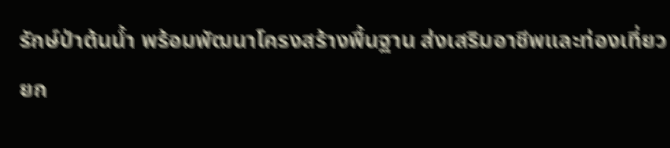รักษ์ป่าต้นน้ำ พร้อมพัฒนาโครงสร้างพื้นฐาน ส่งเสริมอาชีพและท่องเที่ยว ยก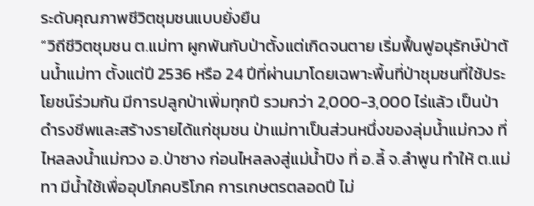ระดับคุณภาพชีวิตชุมชนแบบยั่งยืน
“วิถีชีวิตชุมชน ต.แม่ทา ผูกพันกับป่าตั้งแต่เกิดจนตาย เริ่มฟื้นฟูอนุรักษ์ป่าต้นน้ำแม่ทา ตั้งแต่ปี 2536 หรือ 24 ปีที่ผ่านมาโดยเฉพาะพื้นที่ป่าชุมชนที่ใช้ประโยชน์ร่วมกัน มีการปลูกป่าเพิ่มทุกปี รวมกว่า 2,000-3,000 ไร่แล้ว เป็นป่าดำรงชีพและสร้างรายได้แก่ชุมชน ป่าแม่ทาเป็นส่วนหนึ่งของลุ่มน้ำแม่กวง ที่ไหลลงน้ำแม่กวง อ.ป่าซาง ก่อนไหลลงสู่แม่น้ำปิง ที่ อ.ลี้ จ.ลำพูน ทำให้ ต.แม่ทา มีน้ำใช้เพื่ออุปโภคบริโภค การเกษตรตลอดปี ไม่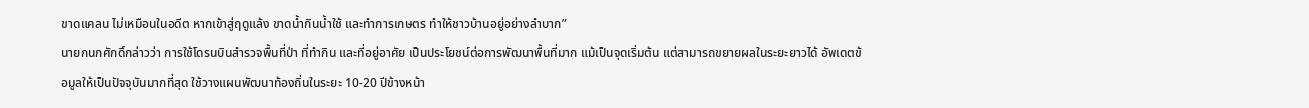ขาดแคลน ไม่เหมือนในอดีต หากเข้าสู่ฤดูแล้ง ขาดน้ำกินน้ำใช้ และทำการเกษตร ทำให้ชาวบ้านอยู่อย่างลำบาก”
นายกนกศักดิ์กล่าวว่า การใช้โดรนบินสำรวจพื้นที่ป่า ที่ทำกิน และที่อยู่อาศัย เป็นประโยชน์ต่อการพัฒนาพื้นที่มาก แม้เป็นจุดเริ่มต้น แต่สามารถขยายผลในระยะยาวได้ อัพเดตข้อมูลให้เป็นปัจจุบันมากที่สุด ใช้วางแผนพัฒนาท้องถิ่นในระยะ 10-20 ปีข้างหน้า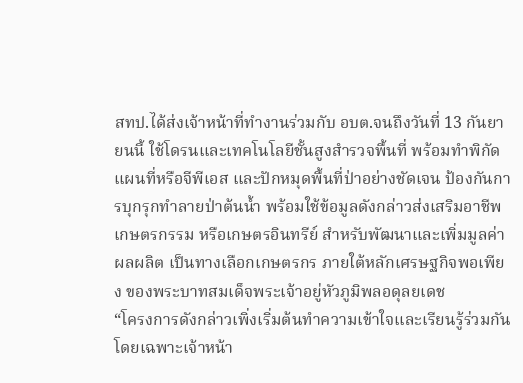สทป.ได้ส่งเจ้าหน้าที่ทำงานร่วมกับ อบต.จนถึงวันที่ 13 กันยายนนี้ ใช้โดรนและเทคโนโลยีชั้นสูงสำรวจพื้นที่ พร้อมทำพิกัดแผนที่หรือจีพีเอส และปักหมุดพื้นที่ป่าอย่างชัดเจน ป้องกันการบุกรุกทำลายป่าต้นน้ำ พร้อมใช้ข้อมูลดังกล่าวส่งเสริมอาชีพเกษตรกรรม หรือเกษตรอินทรีย์ สำหรับพัฒนาและเพิ่มมูลค่าผลผลิต เป็นทางเลือกเกษตรกร ภายใต้หลักเศรษฐกิจพอเพียง ของพระบาทสมเด็จพระเจ้าอยู่หัวภูมิพลอดุลยเดช
“โครงการดังกล่าวเพิ่งเริ่มต้นทำความเข้าใจและเรียนรู้ร่วมกัน โดยเฉพาะเจ้าหน้า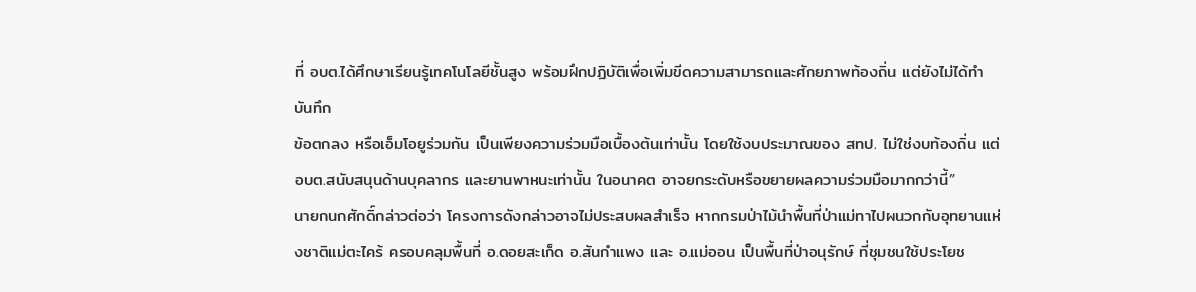ที่ อบต.ได้ศึกษาเรียนรู้เทคโนโลยีชั้นสูง พร้อมฝึกปฏิบัติเพื่อเพิ่มขีดความสามารถและศักยภาพท้องถิ่น แต่ยังไม่ได้ทำบันทึก
ข้อตกลง หรือเอ็มโอยูร่วมกัน เป็นเพียงความร่วมมือเบื้องต้นเท่านั้น โดยใช้งบประมาณของ สทป. ไม่ใช่งบท้องถิ่น แต่ อบต.สนับสนุนด้านบุคลากร และยานพาหนะเท่านั้น ในอนาคต อาจยกระดับหรือขยายผลความร่วมมือมากกว่านี้”
นายกนกศักดิ์กล่าวต่อว่า โครงการดังกล่าวอาจไม่ประสบผลสำเร็จ หากกรมป่าไม้นำพื้นที่ป่าแม่ทาไปผนวกกับอุทยานแห่งชาติแม่ตะไคร้ ครอบคลุมพื้นที่ อ.ดอยสะเก็ด อ.สันกำแพง และ อ.แม่ออน เป็นพื้นที่ป่าอนุรักษ์ ที่ชุมชนใช้ประโยช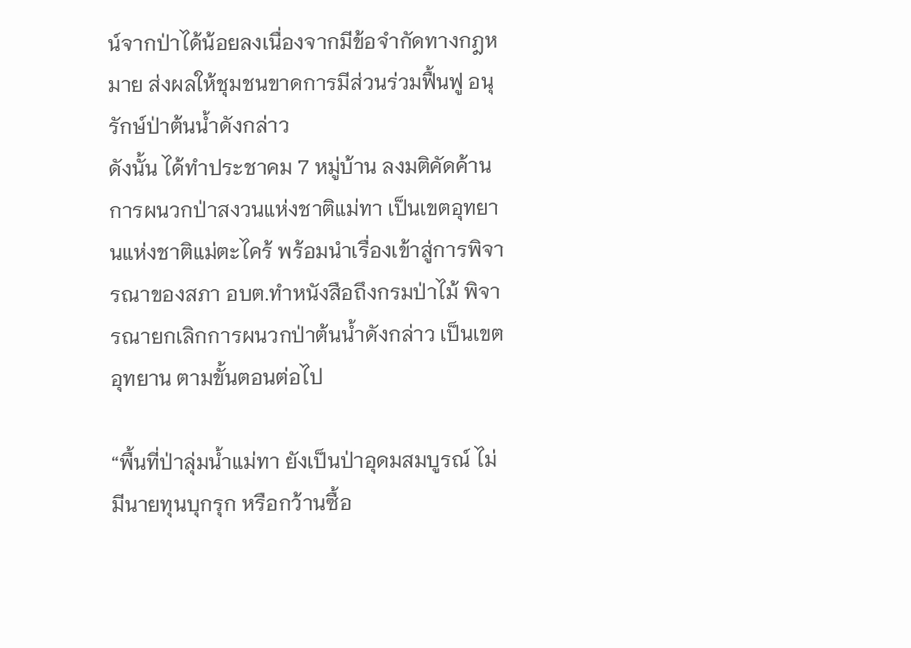น์จากป่าได้น้อยลงเนื่องจากมีข้อจำกัดทางกฎหมาย ส่งผลให้ชุมชนขาดการมีส่วนร่วมฟื้นฟู อนุรักษ์ป่าต้นน้ำดังกล่าว
ดังนั้น ได้ทำประชาคม 7 หมู่บ้าน ลงมติคัดค้านการผนวกป่าสงวนแห่งชาติแม่ทา เป็นเขตอุทยานแห่งชาติแม่ตะไคร้ พร้อมนำเรื่องเข้าสู่การพิจารณาของสภา อบต.ทำหนังสือถึงกรมป่าไม้ พิจารณายกเลิกการผนวกป่าต้นน้ำดังกล่าว เป็นเขตอุทยาน ตามขั้นตอนต่อไป

“พื้นที่ป่าลุ่มน้ำแม่ทา ยังเป็นป่าอุดมสมบูรณ์ ไม่มีนายทุนบุกรุก หรือกว้านซื้อ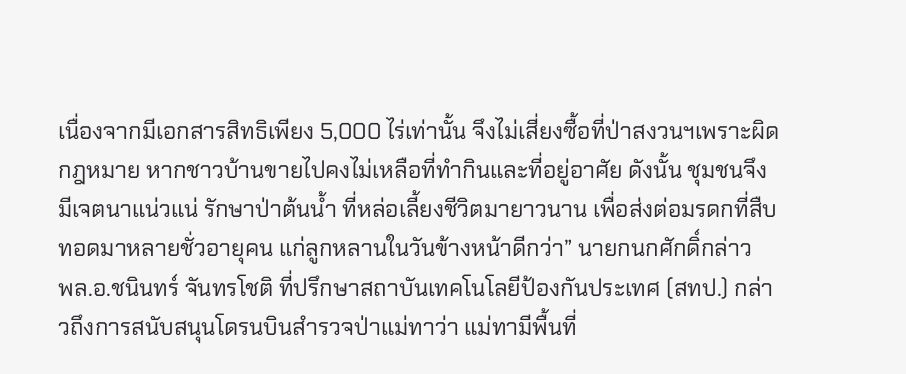เนื่องจากมีเอกสารสิทธิเพียง 5,000 ไร่เท่านั้น จึงไม่เสี่ยงซื้อที่ป่าสงวนฯเพราะผิดกฎหมาย หากชาวบ้านขายไปคงไม่เหลือที่ทำกินและที่อยู่อาศัย ดังนั้น ชุมชนจึงมีเจตนาแน่วแน่ รักษาป่าต้นน้ำ ที่หล่อเลี้ยงชีวิตมายาวนาน เพื่อส่งต่อมรดกที่สืบทอดมาหลายชั่วอายุคน แก่ลูกหลานในวันข้างหน้าดีกว่า” นายกนกศักดิ์กล่าว
พล.อ.ชนินทร์ จันทรโชติ ที่ปรึกษาสถาบันเทคโนโลยีป้องกันประเทศ (สทป.) กล่าวถึงการสนับสนุนโดรนบินสำรวจป่าแม่ทาว่า แม่ทามีพื้นที่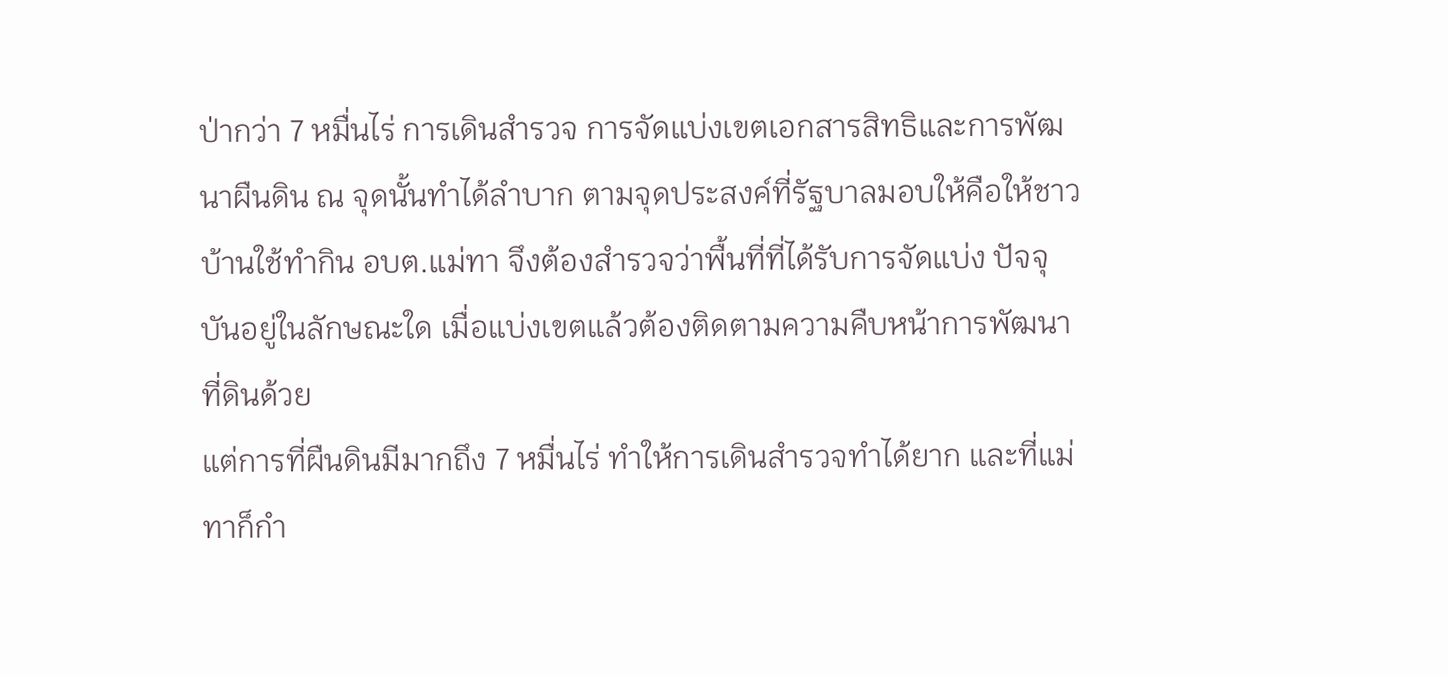ป่ากว่า 7 หมื่นไร่ การเดินสำรวจ การจัดแบ่งเขตเอกสารสิทธิและการพัฒนาผืนดิน ณ จุดนั้นทำได้ลำบาก ตามจุดประสงค์ที่รัฐบาลมอบให้คือให้ชาวบ้านใช้ทำกิน อบต.แม่ทา จึงต้องสำรวจว่าพื้นที่ที่ได้รับการจัดแบ่ง ปัจจุบันอยู่ในลักษณะใด เมื่อแบ่งเขตแล้วต้องติดตามความคืบหน้าการพัฒนาที่ดินด้วย
แต่การที่ผืนดินมีมากถึง 7 หมื่นไร่ ทำให้การเดินสำรวจทำได้ยาก และที่แม่ทาก็กำ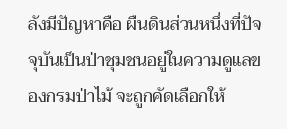ลังมีปัญหาคือ ผืนดินส่วนหนึ่งที่ปัจจุบันเป็นป่าชุมชนอยู่ในความดูแลของกรมป่าไม้ จะถูกคัดเลือกให้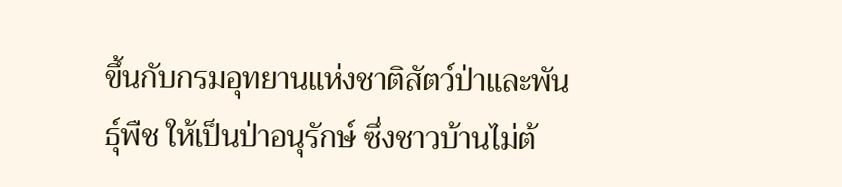ขึ้นกับกรมอุทยานแห่งชาติสัตว์ป่าและพันธุ์พืช ให้เป็นป่าอนุรักษ์ ซึ่งชาวบ้านไม่ต้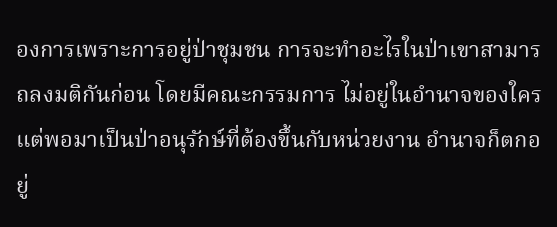องการเพราะการอยู่ป่าชุมชน การจะทำอะไรในป่าเขาสามารถลงมติกันก่อน โดยมีคณะกรรมการ ไม่อยู่ในอำนาจของใคร
แต่พอมาเป็นป่าอนุรักษ์ที่ต้องขึ้นกับหน่วยงาน อำนาจก็ตกอยู่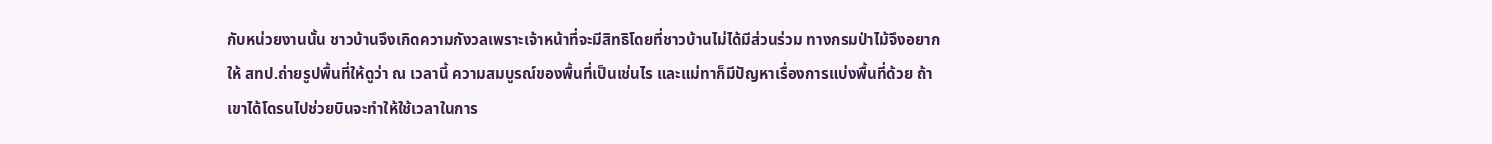กับหน่วยงานนั้น ชาวบ้านจึงเกิดความกังวลเพราะเจ้าหน้าที่จะมีสิทธิโดยที่ชาวบ้านไม่ได้มีส่วนร่วม ทางกรมป่าไม้จึงอยากให้ สทป.ถ่ายรูปพื้นที่ให้ดูว่า ณ เวลานี้ ความสมบูรณ์ของพื้นที่เป็นเช่นไร และแม่ทาก็มีปัญหาเรื่องการแบ่งพื้นที่ด้วย ถ้าเขาได้โดรนไปช่วยบินจะทำให้ใช้เวลาในการ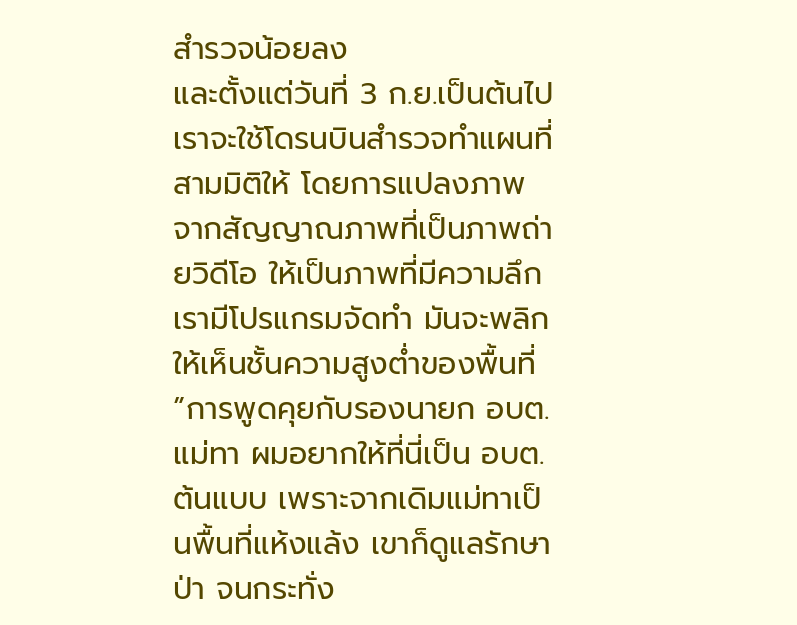สำรวจน้อยลง
และตั้งแต่วันที่ 3 ก.ย.เป็นต้นไป เราจะใช้โดรนบินสำรวจทำแผนที่สามมิติให้ โดยการแปลงภาพจากสัญญาณภาพที่เป็นภาพถ่ายวิดีโอ ให้เป็นภาพที่มีความลึก เรามีโปรแกรมจัดทำ มันจะพลิกให้เห็นชั้นความสูงต่ำของพื้นที่
”การพูดคุยกับรองนายก อบต.แม่ทา ผมอยากให้ที่นี่เป็น อบต.ต้นแบบ เพราะจากเดิมแม่ทาเป็นพื้นที่แห้งแล้ง เขาก็ดูแลรักษาป่า จนกระทั่ง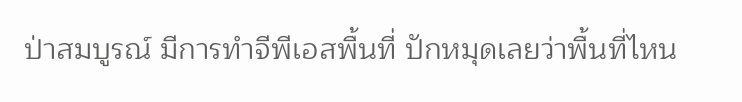ป่าสมบูรณ์ มีการทำจีพีเอสพื้นที่ ปักหมุดเลยว่าพื้นที่ไหน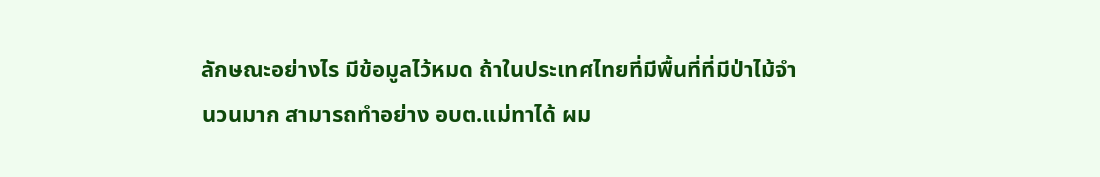ลักษณะอย่างไร มีข้อมูลไว้หมด ถ้าในประเทศไทยที่มีพื้นที่ที่มีป่าไม้จำนวนมาก สามารถทำอย่าง อบต.แม่ทาได้ ผม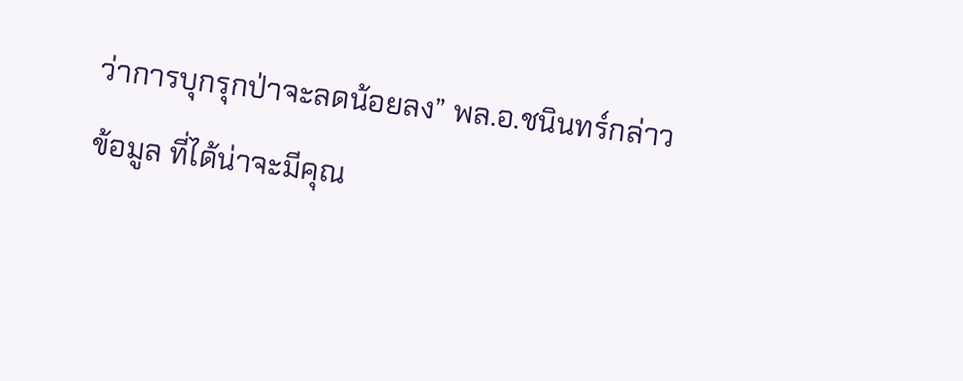ว่าการบุกรุกป่าจะลดน้อยลง” พล.อ.ชนินทร์กล่าว
ข้อมูล ที่ได้น่าจะมีคุณ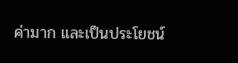ค่ามาก และเป็นประโยชน์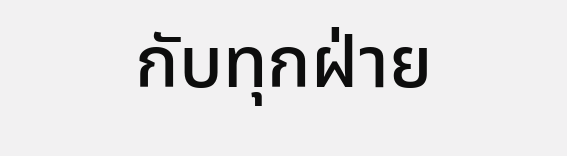กับทุกฝ่าย